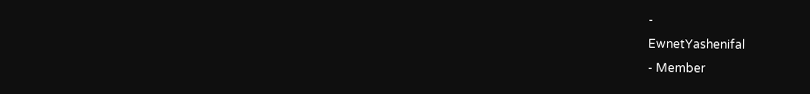-
EwnetYashenifal
- Member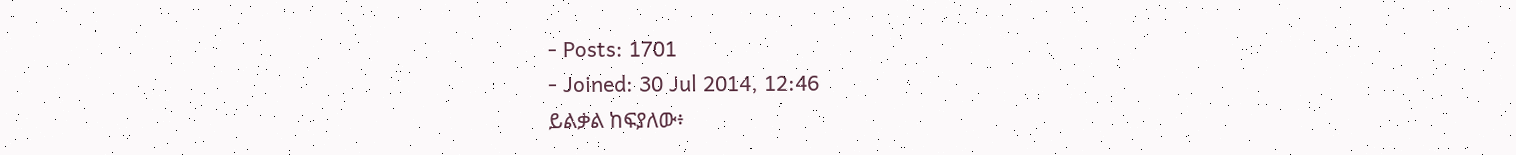- Posts: 1701
- Joined: 30 Jul 2014, 12:46
ይልቃል ከፍያለው፥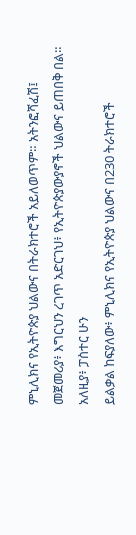ምኒሊክና የኢትዮጵያ ህልውና በትራክተሮች አይለወጥም። አትንፎሻፈሽ፤ መጀመሪያ፥ እግርህን ረገጥ አድርገህ፥ የኢትዮጵያውያኖች ህልውና ይጠበቅ በል። አለዚያ፥ ፓስተር ሁን
ይልቃል ከፍያለው፥ ምኒሊክና የኢትዮጵያ ህልውና በ230 ትራክተሮች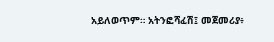አይለወጥም። አትንፎሻፈሽ፤ መጀመሪያ፥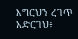እግርህን ረገጥ አድርገህ፥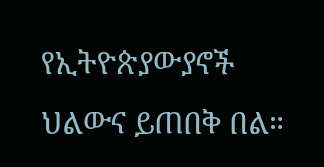የኢትዮጵያውያኖች ህልውና ይጠበቅ በል።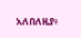አለበለዚያ፥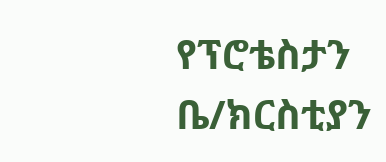የፕሮቴስታን ቤ/ክርስቲያን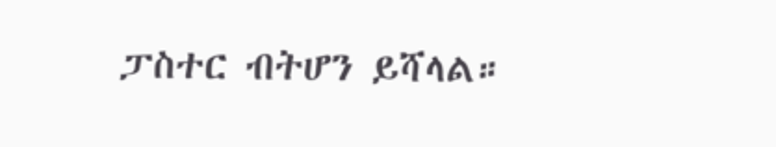ፓስተር ብትሆን ይሻላል።